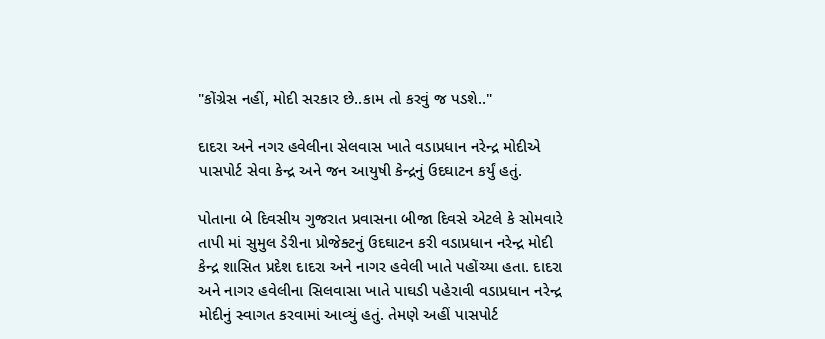"કોંગ્રેસ નહીં, મોદી સરકાર છે..કામ તો કરવું જ પડશે.."

દાદરા અને નગર હવેલીના સેલવાસ ખાતે વડાપ્રધાન નરેન્દ્ર મોદીએ પાસપોર્ટ સેવા કેન્દ્ર અને જન આયુષી કેન્દ્રનું ઉદઘાટન કર્યું હતું.

પોતાના બે દિવસીય ગુજરાત પ્રવાસના બીજા દિવસે એટલે કે સોમવારે તાપી માં સુમુલ ડેરીના પ્રોજેક્ટનું ઉદઘાટન કરી વડાપ્રધાન નરેન્દ્ર મોદી કેન્દ્ર શાસિત પ્રદેશ દાદરા અને નાગર હવેલી ખાતે પહોંચ્યા હતા. દાદરા અને નાગર હવેલીના સિલવાસા ખાતે પાઘડી પહેરાવી વડાપ્રધાન નરેન્દ્ર મોદીનું સ્વાગત કરવામાં આવ્યું હતું. તેમણે અહીં પાસપોર્ટ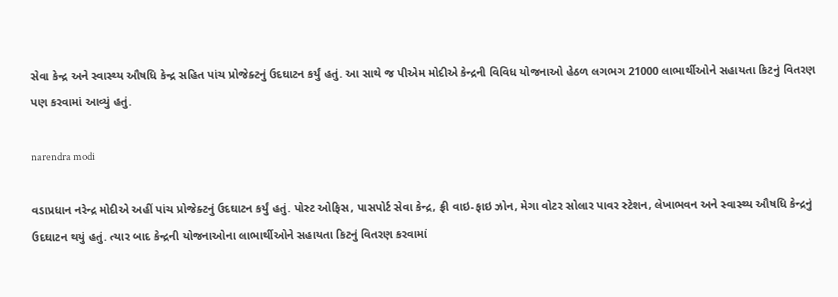સેવા કેન્દ્ર અને સ્વાસ્થ્ય ઔષધિ કેન્દ્ર સહિત પાંચ પ્રોજેક્ટનું ઉદઘાટન કર્યું હતું. આ સાથે જ પીએમ મોદીએ કેન્દ્રની વિવિધ યોજનાઓ હેઠળ લગભગ 21000 લાભાર્થીઓને સહાયતા કિટનું વિતરણ પણ કરવામાં આવ્યું હતું.

narendra modi

વડાપ્રધાન નરેન્દ્ર મોદીએ અહીં પાંચ પ્રોજેક્ટનું ઉદઘાટન કર્યું હતું. પોસ્ટ ઓફિસ, પાસપોર્ટ સેવા કેન્દ્ર, ફ્રી વાઇ-ફાઇ ઝોન, મેગા વોટર સોલાર પાવર સ્ટેશન, લેખાભવન અને સ્વાસ્થ્ય ઔષધિ કેન્દ્રનું ઉદઘાટન થયું હતું. ત્યાર બાદ કેન્દ્રની યોજનાઓના લાભાર્થીઓને સહાયતા કિટનું વિતરણ કરવામાં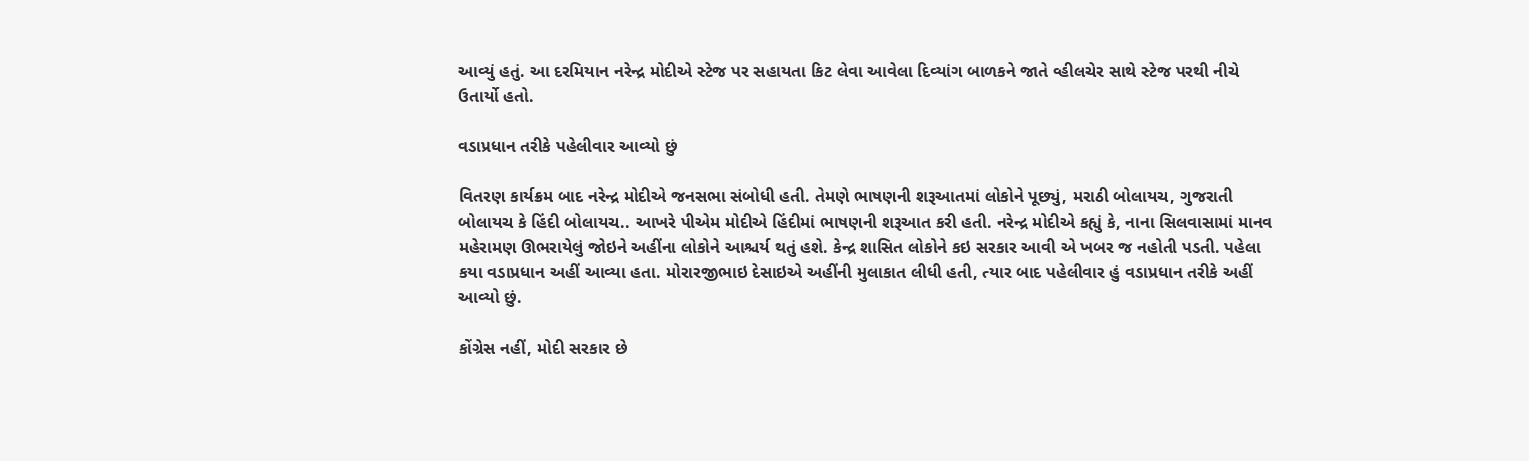આવ્યું હતું. આ દરમિયાન નરેન્દ્ર મોદીએ સ્ટેજ પર સહાયતા કિટ લેવા આવેલા દિવ્યાંગ બાળકને જાતે વ્હીલચેર સાથે સ્ટેજ પરથી નીચે ઉતાર્યો હતો.

વડાપ્રધાન તરીકે પહેલીવાર આવ્યો છું

વિતરણ કાર્યક્રમ બાદ નરેન્દ્ર મોદીએ જનસભા સંબોધી હતી. તેમણે ભાષણની શરૂઆતમાં લોકોને પૂછ્યું, મરાઠી બોલાયચ, ગુજરાતી બોલાયચ કે હિંદી બોલાયચ.. આખરે પીએમ મોદીએ હિંદીમાં ભાષણની શરૂઆત કરી હતી. નરેન્દ્ર મોદીએ કહ્યું કે, નાના સિલવાસામાં માનવ મહેરામણ ઊભરાયેલું જોઇને અહીંના લોકોને આશ્ચર્ય થતું હશે. કેન્દ્ર શાસિત લોકોને કઇ સરકાર આવી એ ખબર જ નહોતી પડતી. પહેલા કયા વડાપ્રધાન અહીં આવ્યા હતા. મોરારજીભાઇ દેસાઇએ અહીંની મુલાકાત લીધી હતી, ત્યાર બાદ પહેલીવાર હું વડાપ્રધાન તરીકે અહીં આવ્યો છું.

કોંગ્રેસ નહીં, મોદી સરકાર છે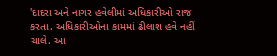'દાદરા અને નાગર હવેલીમાં અધિકારીઓ રાજ કરતા. અધિકારીઓના કામમાં ઢીલાશ હવે નહીં ચાલે. આ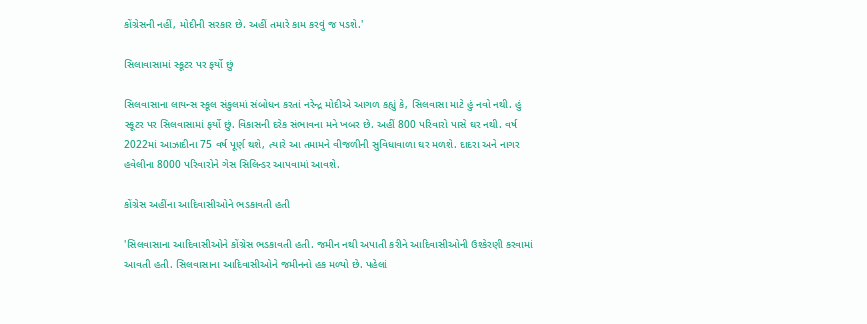કોંગ્રેસની નહીં, મોદીની સરકાર છે. અહીં તમારે કામ કરવું જ પડશે.'

સિલાવાસામાં સ્કૂટર પર ફર્યો છું

સિલવાસાના લાયન્સ સ્કૂલ સંકુલમાં સંબોધન કરતાં નરેન્દ્ર મોદીએ આગળ કહ્યું કે, સિલવાસા માટે હું નવો નથી. હું સ્કૂટર પર સિલવાસામાં ફર્યો છું. વિકાસની દરેક સંભાવના મને ખબર છે. અહીં 800 પરિવારો પાસે ઘર નથી. વર્ષ 2022માં આઝાદીના 75 વર્ષ પૂર્ણ થશે, ત્યારે આ તમામને વીજળીની સુવિધાવાળા ઘર મળશે. દાદરા અને નાગર હવેલીના 8000 પરિવારોને ગેસ સિલિન્ડર આપવામાં આવશે.

કોંગ્રેસ અહીંના આદિવાસીઓને ભડકાવતી હતી

'સિલવાસાના આદિવાસીઓને કોંગ્રેસ ભડકાવતી હતી. જમીન નથી અપાતી કરીને આદિવાસીઓની ઉશ્કેરણી કરવામાં આવતી હતી. સિલવાસાના આદિવાસીઓને જમીનનો હક મળ્યો છે. પહેલાં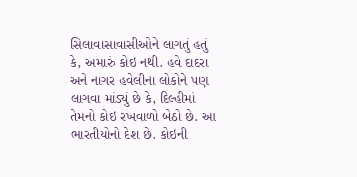સિલાવાસાવાસીઓને લાગતું હતું કે, અમારું કોઇ નથી. હવે દાદરા અને નાગર હવેલીના લોકોને પણ લાગવા માંડ્યું છે કે, દિલ્હીમાં તેમનો કોઇ રખવાળો બેઠો છે. આ ભારતીયોનો દેશ છે. કોઇની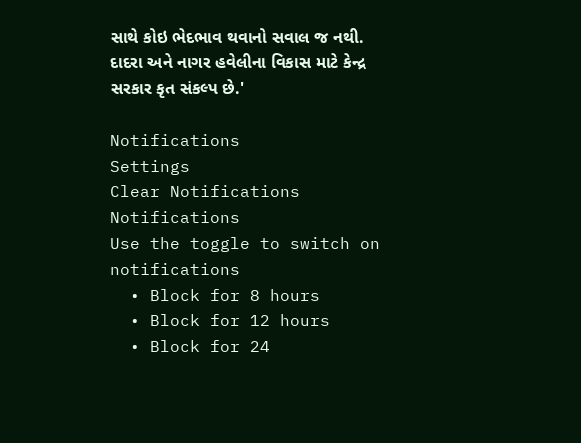સાથે કોઇ ભેદભાવ થવાનો સવાલ જ નથી. દાદરા અને નાગર હવેલીના વિકાસ માટે કેન્દ્ર સરકાર કૃત સંકલ્પ છે.'

Notifications
Settings
Clear Notifications
Notifications
Use the toggle to switch on notifications
  • Block for 8 hours
  • Block for 12 hours
  • Block for 24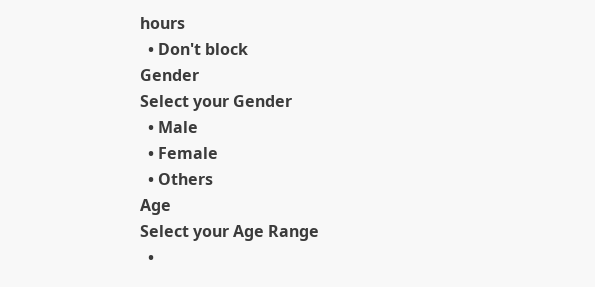hours
  • Don't block
Gender
Select your Gender
  • Male
  • Female
  • Others
Age
Select your Age Range
  •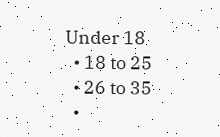Under 18
  • 18 to 25
  • 26 to 35
  •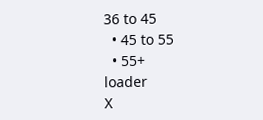36 to 45
  • 45 to 55
  • 55+
loader
X